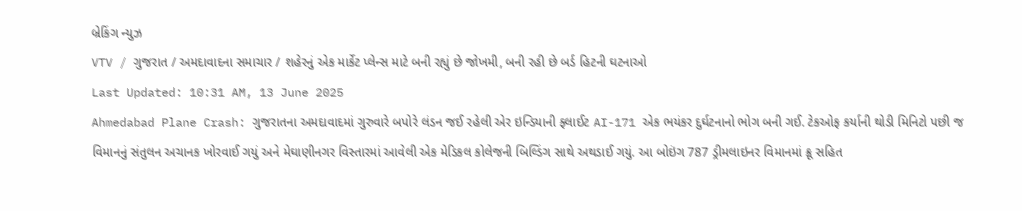બ્રેકિંગ ન્યુઝ
VTV / ગુજરાત / અમદાવાદના સમાચાર / શહેરનું એક માર્કેટ પ્લેન્સ માટે બની રહ્યું છે જોખમી, બની રહી છે બર્ડ હિટની ઘટનાઓ
Last Updated: 10:31 AM, 13 June 2025
Ahmedabad Plane Crash: ગુજરાતના અમદાવાદમાં ગુરુવારે બપોરે લંડન જઈ રહેલી એર ઇન્ડિયાની ફ્લાઈટ AI-171 એક ભયંકર દુર્ઘટનાનો ભોગ બની ગઈ. ટેકઓફ કર્યાની થોડી મિનિટો પછી જ વિમાનનું સંતુલન અચાનક ખોરવાઈ ગયું અને મેઘાણીનગર વિસ્તારમાં આવેલી એક મેડિકલ કોલેજની બિલ્ડિંગ સાથે અથડાઈ ગયું. આ બોઇંગ 787 ડ્રીમલાઇનર વિમાનમાં ક્રૂ સહિત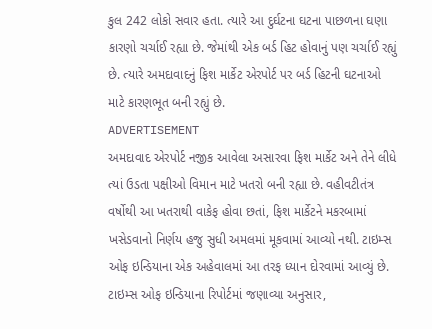કુલ 242 લોકો સવાર હતા. ત્યારે આ દુર્ઘટના ઘટના પાછળના ઘણા કારણો ચર્ચાઈ રહ્યા છે. જેમાંથી એક બર્ડ હિટ હોવાનું પણ ચર્ચાઈ રહ્યું છે. ત્યારે અમદાવાદનું ફિશ માર્કેટ એરપોર્ટ પર બર્ડ હિટની ઘટનાઓ માટે કારણભૂત બની રહ્યું છે.
ADVERTISEMENT
અમદાવાદ એરપોર્ટ નજીક આવેલા અસારવા ફિશ માર્કેટ અને તેને લીધે ત્યાં ઉડતા પક્ષીઓ વિમાન માટે ખતરો બની રહ્યા છે. વહીવટીતંત્ર વર્ષોથી આ ખતરાથી વાકેફ હોવા છતાં, ફિશ માર્કેટને મકરબામાં ખસેડવાનો નિર્ણય હજુ સુધી અમલમાં મૂકવામાં આવ્યો નથી. ટાઇમ્સ ઓફ ઇન્ડિયાના એક અહેવાલમાં આ તરફ ધ્યાન દોરવામાં આવ્યું છે. ટાઇમ્સ ઓફ ઇન્ડિયાના રિપોર્ટમાં જણાવ્યા અનુસાર,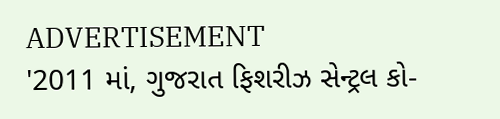ADVERTISEMENT
'2011 માં, ગુજરાત ફિશરીઝ સેન્ટ્રલ કો-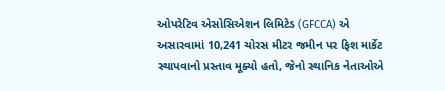ઓપરેટિવ એસોસિએશન લિમિટેડ (GFCCA) એ અસારવામાં 10,241 ચોરસ મીટર જમીન પર ફિશ માર્કેટ સ્થાપવાનો પ્રસ્તાવ મૂક્યો હતો, જેનો સ્થાનિક નેતાઓએ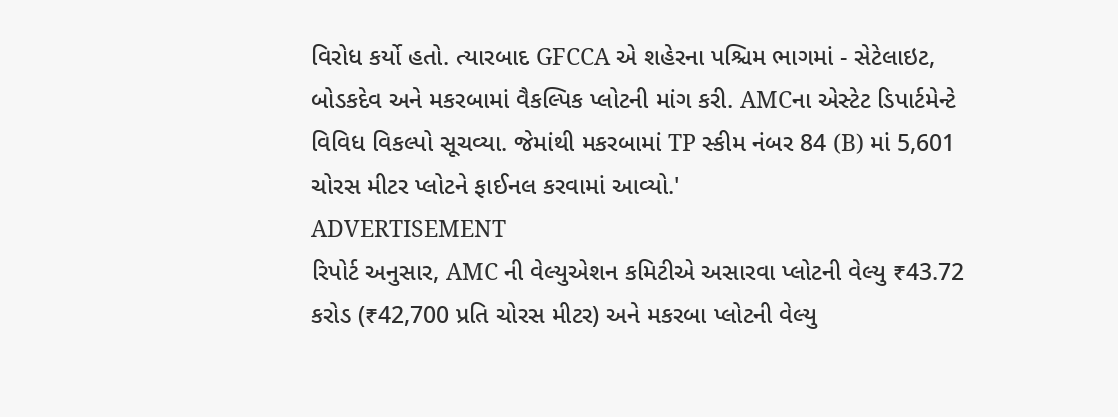વિરોધ કર્યો હતો. ત્યારબાદ GFCCA એ શહેરના પશ્ચિમ ભાગમાં - સેટેલાઇટ, બોડકદેવ અને મકરબામાં વૈકલ્પિક પ્લોટની માંગ કરી. AMCના એસ્ટેટ ડિપાર્ટમેન્ટે વિવિધ વિકલ્પો સૂચવ્યા. જેમાંથી મકરબામાં TP સ્કીમ નંબર 84 (B) માં 5,601 ચોરસ મીટર પ્લોટને ફાઈનલ કરવામાં આવ્યો.'
ADVERTISEMENT
રિપોર્ટ અનુસાર, AMC ની વેલ્યુએશન કમિટીએ અસારવા પ્લોટની વેલ્યુ ₹43.72 કરોડ (₹42,700 પ્રતિ ચોરસ મીટર) અને મકરબા પ્લોટની વેલ્યુ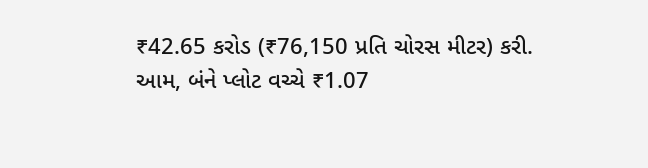₹42.65 કરોડ (₹76,150 પ્રતિ ચોરસ મીટર) કરી. આમ, બંને પ્લોટ વચ્ચે ₹1.07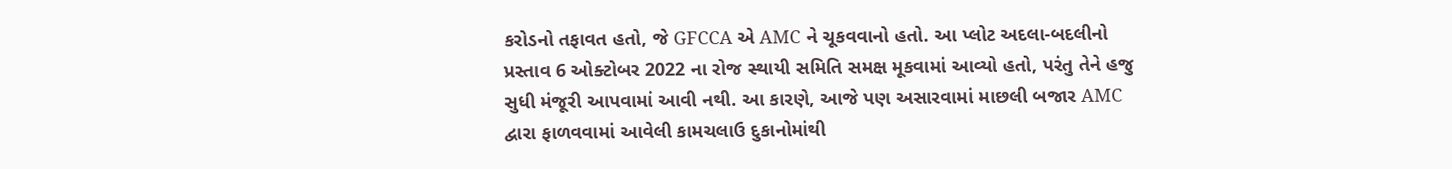કરોડનો તફાવત હતો, જે GFCCA એ AMC ને ચૂકવવાનો હતો. આ પ્લોટ અદલા-બદલીનો પ્રસ્તાવ 6 ઓક્ટોબર 2022 ના રોજ સ્થાયી સમિતિ સમક્ષ મૂકવામાં આવ્યો હતો, પરંતુ તેને હજુ સુધી મંજૂરી આપવામાં આવી નથી. આ કારણે, આજે પણ અસારવામાં માછલી બજાર AMC દ્વારા ફાળવવામાં આવેલી કામચલાઉ દુકાનોમાંથી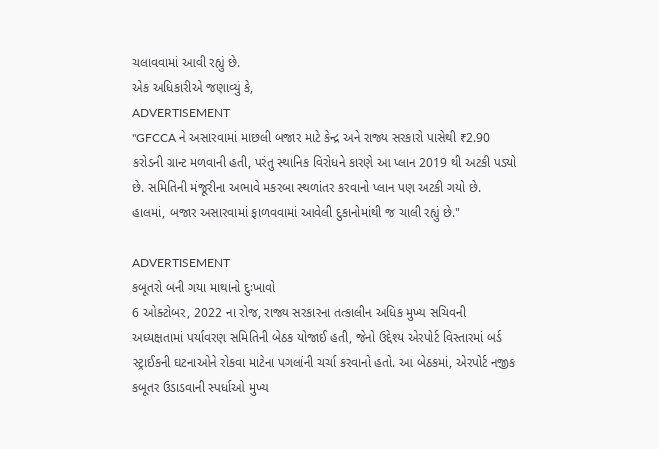ચલાવવામાં આવી રહ્યું છે.
એક અધિકારીએ જણાવ્યું કે,
ADVERTISEMENT
"GFCCA ને અસારવામાં માછલી બજાર માટે કેન્દ્ર અને રાજ્ય સરકારો પાસેથી ₹2.90 કરોડની ગ્રાન્ટ મળવાની હતી, પરંતુ સ્થાનિક વિરોધને કારણે આ પ્લાન 2019 થી અટકી પડ્યો છે. સમિતિની મંજૂરીના અભાવે મકરબા સ્થળાંતર કરવાનો પ્લાન પણ અટકી ગયો છે. હાલમાં, બજાર અસારવામાં ફાળવવામાં આવેલી દુકાનોમાંથી જ ચાલી રહ્યું છે."

ADVERTISEMENT
કબૂતરો બની ગયા માથાનો દુઃખાવો
6 ઓક્ટોબર, 2022 ના રોજ, રાજ્ય સરકારના તત્કાલીન અધિક મુખ્ય સચિવની અધ્યક્ષતામાં પર્યાવરણ સમિતિની બેઠક યોજાઈ હતી, જેનો ઉદ્દેશ્ય એરપોર્ટ વિસ્તારમાં બર્ડ સ્ટ્રાઈકની ઘટનાઓને રોકવા માટેના પગલાંની ચર્ચા કરવાનો હતો. આ બેઠકમાં, એરપોર્ટ નજીક કબૂતર ઉડાડવાની સ્પર્ધાઓ મુખ્ય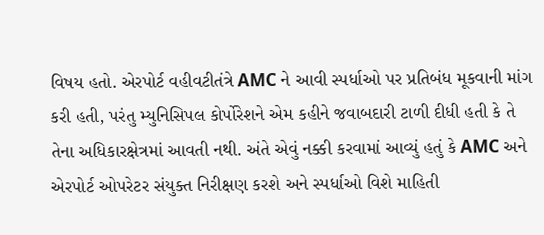વિષય હતો. એરપોર્ટ વહીવટીતંત્રે AMC ને આવી સ્પર્ધાઓ પર પ્રતિબંધ મૂકવાની માંગ કરી હતી, પરંતુ મ્યુનિસિપલ કોર્પોરેશને એમ કહીને જવાબદારી ટાળી દીધી હતી કે તે તેના અધિકારક્ષેત્રમાં આવતી નથી. અંતે એવું નક્કી કરવામાં આવ્યું હતું કે AMC અને એરપોર્ટ ઓપરેટર સંયુક્ત નિરીક્ષણ કરશે અને સ્પર્ધાઓ વિશે માહિતી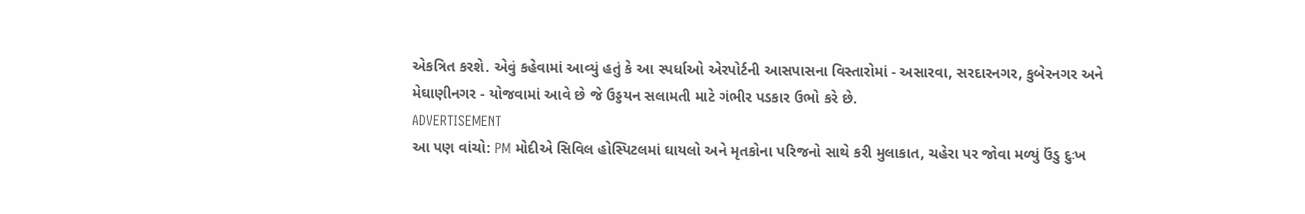એકત્રિત કરશે. એવું કહેવામાં આવ્યું હતું કે આ સ્પર્ધાઓ એરપોર્ટની આસપાસના વિસ્તારોમાં - અસારવા, સરદારનગર, કુબેરનગર અને મેઘાણીનગર - યોજવામાં આવે છે જે ઉડ્ડયન સલામતી માટે ગંભીર પડકાર ઉભો કરે છે.
ADVERTISEMENT
આ પણ વાંચો: PM મોદીએ સિવિલ હોસ્પિટલમાં ઘાયલો અને મૃતકોના પરિજનો સાથે કરી મુલાકાત, ચહેરા પર જોવા મળ્યું ઉંડુ દુઃખ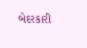બેદરકારી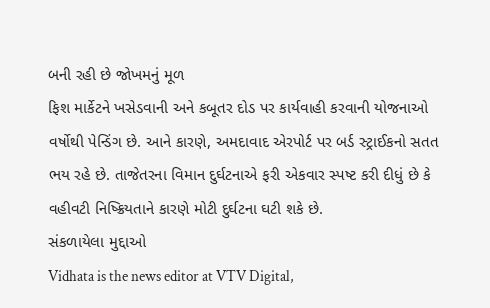બની રહી છે જોખમનું મૂળ
ફિશ માર્કેટને ખસેડવાની અને કબૂતર દોડ પર કાર્યવાહી કરવાની યોજનાઓ વર્ષોથી પેન્ડિંગ છે. આને કારણે, અમદાવાદ એરપોર્ટ પર બર્ડ સ્ટ્રાઈકનો સતત ભય રહે છે. તાજેતરના વિમાન દુર્ઘટનાએ ફરી એકવાર સ્પષ્ટ કરી દીધું છે કે વહીવટી નિષ્ક્રિયતાને કારણે મોટી દુર્ઘટના ઘટી શકે છે.
સંકળાયેલા મુદ્દાઓ
Vidhata is the news editor at VTV Digital,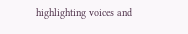highlighting voices and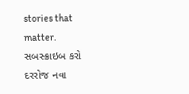stories that matter.
સબસ્ક્રાઇબ કરો
દરરોજ નવા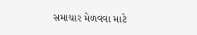સમાચાર મેળવવા માટે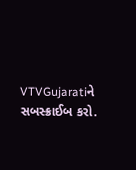VTVGujaratiને સબસ્ક્રાઈબ કરો.